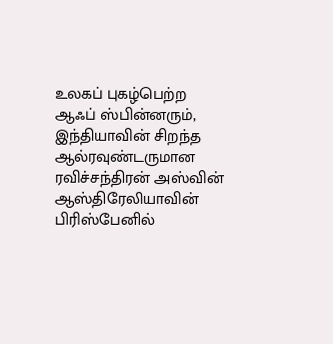உலகப் புகழ்பெற்ற ஆஃப் ஸ்பின்னரும், இந்தியாவின் சிறந்த ஆல்ரவுண்டருமான ரவிச்சந்திரன் அஸ்வின் ஆஸ்திரேலியாவின் பிரிஸ்பேனில்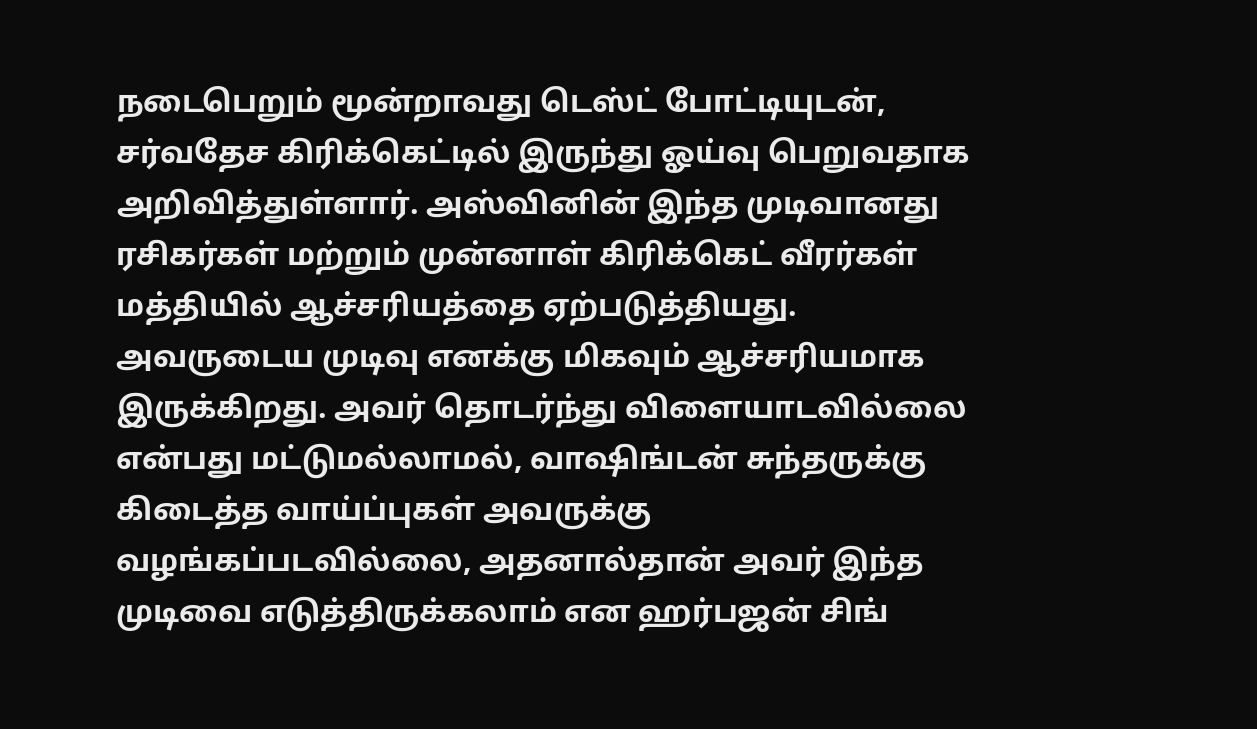நடைபெறும் மூன்றாவது டெஸ்ட் போட்டியுடன், சர்வதேச கிரிக்கெட்டில் இருந்து ஓய்வு பெறுவதாக அறிவித்துள்ளார். அஸ்வினின் இந்த முடிவானது ரசிகர்கள் மற்றும் முன்னாள் கிரிக்கெட் வீரர்கள் மத்தியில் ஆச்சரியத்தை ஏற்படுத்தியது.
அவருடைய முடிவு எனக்கு மிகவும் ஆச்சரியமாக இருக்கிறது. அவர் தொடர்ந்து விளையாடவில்லை என்பது மட்டுமல்லாமல், வாஷிங்டன் சுந்தருக்கு கிடைத்த வாய்ப்புகள் அவருக்கு வழங்கப்படவில்லை, அதனால்தான் அவர் இந்த முடிவை எடுத்திருக்கலாம் என ஹர்பஜன் சிங்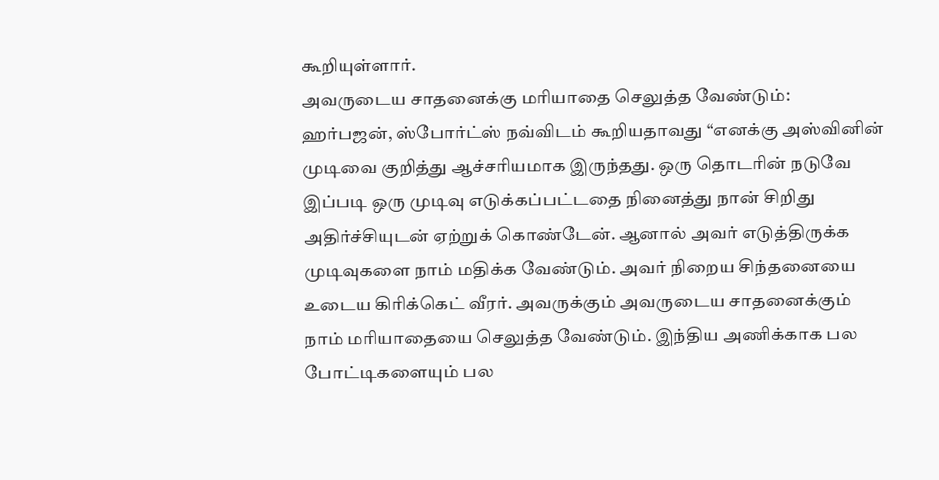கூறியுள்ளார்.
அவருடைய சாதனைக்கு மரியாதை செலுத்த வேண்டும்:
ஹர்பஜன், ஸ்போர்ட்ஸ் நவ்விடம் கூறியதாவது “எனக்கு அஸ்வினின் முடிவை குறித்து ஆச்சரியமாக இருந்தது. ஒரு தொடரின் நடுவே இப்படி ஒரு முடிவு எடுக்கப்பட்டதை நினைத்து நான் சிறிது அதிர்ச்சியுடன் ஏற்றுக் கொண்டேன். ஆனால் அவர் எடுத்திருக்க முடிவுகளை நாம் மதிக்க வேண்டும். அவர் நிறைய சிந்தனையை உடைய கிரிக்கெட் வீரர். அவருக்கும் அவருடைய சாதனைக்கும் நாம் மரியாதையை செலுத்த வேண்டும். இந்திய அணிக்காக பல போட்டிகளையும் பல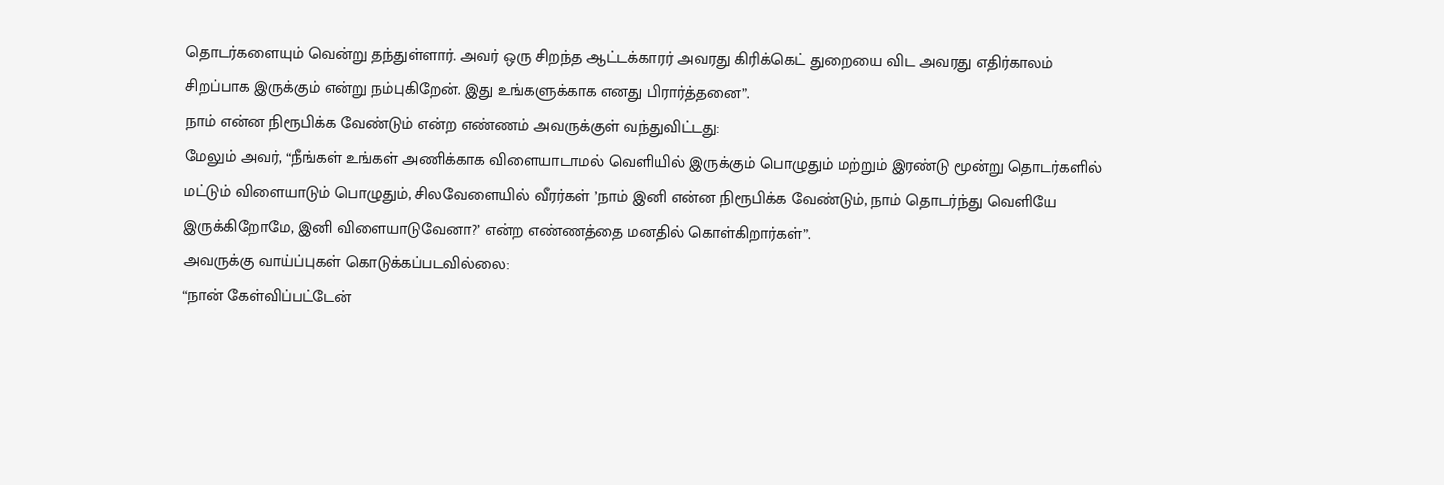தொடர்களையும் வென்று தந்துள்ளார். அவர் ஒரு சிறந்த ஆட்டக்காரர் அவரது கிரிக்கெட் துறையை விட அவரது எதிர்காலம் சிறப்பாக இருக்கும் என்று நம்புகிறேன். இது உங்களுக்காக எனது பிரார்த்தனை”.
நாம் என்ன நிரூபிக்க வேண்டும் என்ற எண்ணம் அவருக்குள் வந்துவிட்டது:
மேலும் அவர், “நீங்கள் உங்கள் அணிக்காக விளையாடாமல் வெளியில் இருக்கும் பொழுதும் மற்றும் இரண்டு மூன்று தொடர்களில் மட்டும் விளையாடும் பொழுதும், சிலவேளையில் வீரர்கள் ’நாம் இனி என்ன நிரூபிக்க வேண்டும், நாம் தொடர்ந்து வெளியே இருக்கிறோமே, இனி விளையாடுவேனா?’ என்ற எண்ணத்தை மனதில் கொள்கிறார்கள்”.
அவருக்கு வாய்ப்புகள் கொடுக்கப்படவில்லை:
“நான் கேள்விப்பட்டேன்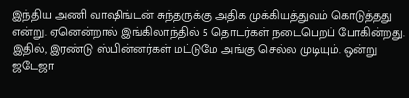இந்திய அணி வாஷிங்டன் சுந்தருக்கு அதிக முக்கியத்துவம் கொடுத்தது என்று. ஏனென்றால் இங்கிலாந்தில் 5 தொடர்கள் நடைபெறப் போகின்றது. இதில், இரண்டு ஸ்பின்னர்கள் மட்டுமே அங்கு செல்ல முடியும். ஒன்று ஜடேஜா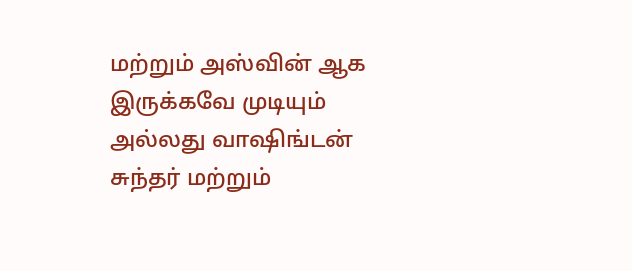மற்றும் அஸ்வின் ஆக இருக்கவே முடியும் அல்லது வாஷிங்டன் சுந்தர் மற்றும்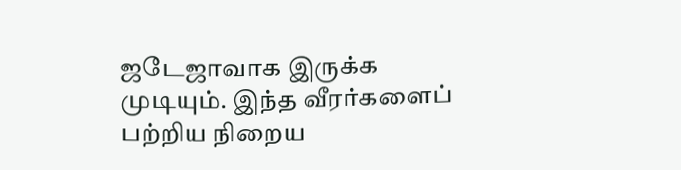ஜடேஜாவாக இருக்க முடியும். இந்த வீரர்களைப் பற்றிய நிறைய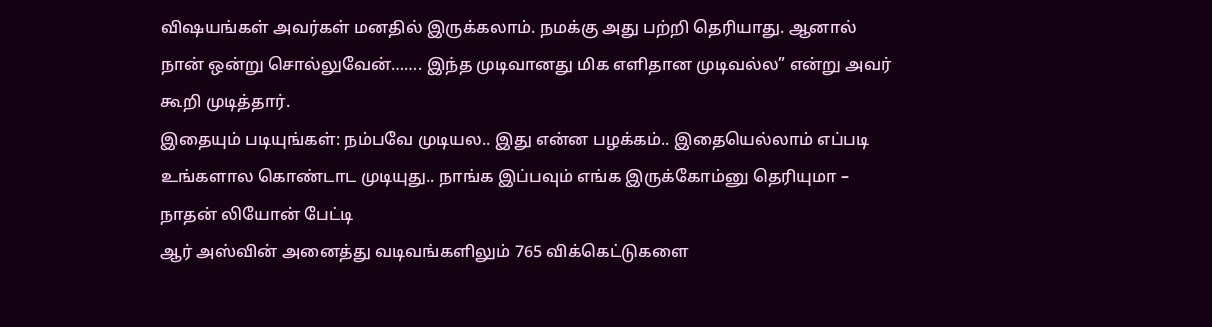விஷயங்கள் அவர்கள் மனதில் இருக்கலாம். நமக்கு அது பற்றி தெரியாது. ஆனால் நான் ஒன்று சொல்லுவேன்……. இந்த முடிவானது மிக எளிதான முடிவல்ல” என்று அவர் கூறி முடித்தார்.
இதையும் படியுங்கள்: நம்பவே முடியல.. இது என்ன பழக்கம்.. இதையெல்லாம் எப்படி உங்களால கொண்டாட முடியுது.. நாங்க இப்பவும் எங்க இருக்கோம்னு தெரியுமா – நாதன் லியோன் பேட்டி
ஆர் அஸ்வின் அனைத்து வடிவங்களிலும் 765 விக்கெட்டுகளை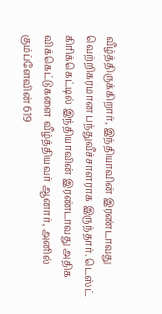வீழ்த்திருக்கிறார், இந்தியாவின் இரண்டாவது வெற்றிகரமான பந்துவீச்சாளராக இருந்தார். டெஸ்ட் கிரிக்கெட்டில் இந்தியாவின் இரண்டாவது அதிக விக்கெட்டுகளை வீழ்த்தியவர் ஆனார், அனில் கும்ப்ளேவின் 619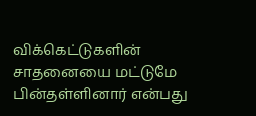விக்கெட்டுகளின் சாதனையை மட்டுமே பின்தள்ளினார் என்பது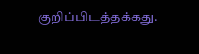குறிப்பிடத்தக்கது.